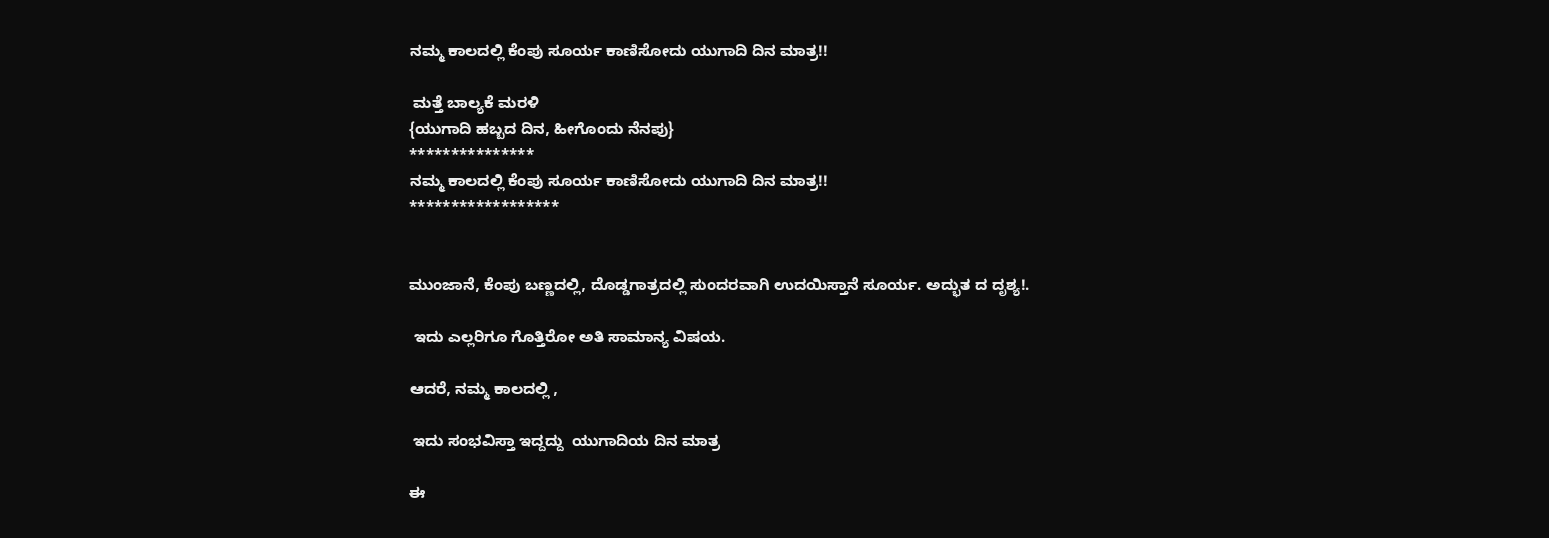ನಮ್ಮ ಕಾಲದಲ್ಲಿ ಕೆಂಪು ಸೂರ್ಯ ಕಾಣಿಸೋದು ಯುಗಾದಿ ದಿನ ಮಾತ್ರ!!

 ಮತ್ತೆ ಬಾಲ್ಯಕೆ ಮರಳಿ
{ಯುಗಾದಿ ಹಬ್ಬದ ದಿನ, ಹೀಗೊಂದು ನೆನಪು}
***************
ನಮ್ಮ ಕಾಲದಲ್ಲಿ ಕೆಂಪು ಸೂರ್ಯ ಕಾಣಿಸೋದು ಯುಗಾದಿ ದಿನ ಮಾತ್ರ!!
******************


ಮುಂಜಾನೆ, ಕೆಂಪು ಬಣ್ಣದಲ್ಲಿ, ದೊಡ್ಡಗಾತ್ರದಲ್ಲಿ ಸುಂದರವಾಗಿ ಉದಯಿಸ್ತಾನೆ ಸೂರ್ಯ. ಅದ್ಭುತ ದ ದೃಶ್ಯ!.

 ಇದು ಎಲ್ಲರಿಗೂ ಗೊತ್ತಿರೋ ಅತಿ ಸಾಮಾನ್ಯ ವಿಷಯ.

ಆದರೆ, ನಮ್ಮ ಕಾಲದಲ್ಲಿ ,

 ಇದು ಸಂಭವಿಸ್ತಾ ಇದ್ದದ್ದು  ಯುಗಾದಿಯ ದಿನ ಮಾತ್ರ

ಈ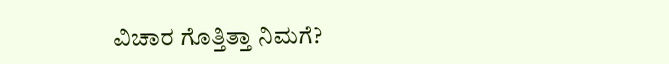ವಿಚಾರ ಗೊತ್ತಿತ್ತಾ ನಿಮಗೆ?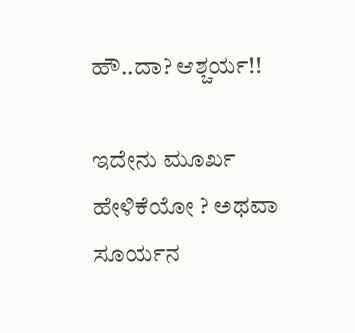ಹೌ..ದಾ? ಆಶ್ಚರ್ಯ!!

ಇದೇನು ಮೂರ್ಖ ಹೇಳಿಕೆಯೋ ? ಅಥವಾ  ಸೂರ್ಯನ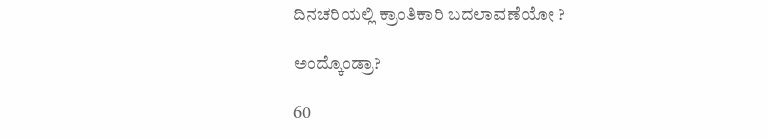ದಿನಚರಿಯಲ್ಲಿ ಕ್ರಾಂತಿಕಾರಿ ಬದಲಾವಣೆಯೋ ?

ಅಂದ್ಕೊಂಡ್ರಾ?

60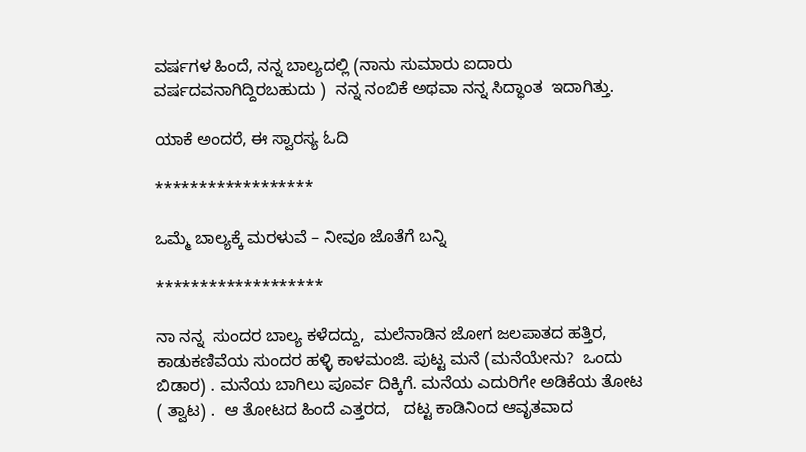ವರ್ಷಗಳ ಹಿಂದೆ, ನನ್ನ ಬಾಲ್ಯದಲ್ಲಿ (ನಾನು ಸುಮಾರು ಐದಾರು ವರ್ಷದವನಾಗಿದ್ದಿರಬಹುದು )  ನನ್ನ ನಂಬಿಕೆ ಅಥವಾ ನನ್ನ ಸಿದ್ಧಾಂತ  ಇದಾಗಿತ್ತು.

ಯಾಕೆ ಅಂದರೆ, ಈ ಸ್ವಾರಸ್ಯ ಓದಿ

******************

ಒಮ್ಮೆ ಬಾಲ್ಯಕ್ಕೆ ಮರಳುವೆ – ನೀವೂ ಜೊತೆಗೆ ಬನ್ನಿ

*******************

ನಾ ನನ್ನ  ಸುಂದರ ಬಾಲ್ಯ ಕಳೆದದ್ದು,  ಮಲೆನಾಡಿನ ಜೋಗ ಜಲಪಾತದ ಹತ್ತಿರ, ಕಾಡುಕಣಿವೆಯ ಸುಂದರ ಹಳ್ಳಿ ಕಾಳಮಂಜಿ. ಪುಟ್ಟ ಮನೆ (ಮನೆಯೇನು?  ಒಂದು ಬಿಡಾರ) . ಮನೆಯ ಬಾಗಿಲು ಪೂರ್ವ ದಿಕ್ಕಿಗೆ. ಮನೆಯ ಎದುರಿಗೇ ಅಡಿಕೆಯ ತೋಟ ( ತ್ವಾಟ) .  ಆ ತೋಟದ ಹಿಂದೆ ಎತ್ತರದ,   ದಟ್ಟ ಕಾಡಿನಿಂದ ಆವೃತವಾದ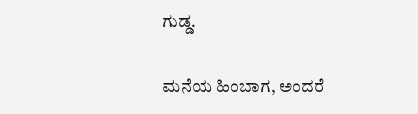ಗುಡ್ಡ.

ಮನೆಯ ಹಿಂಬಾಗ, ಅಂದರೆ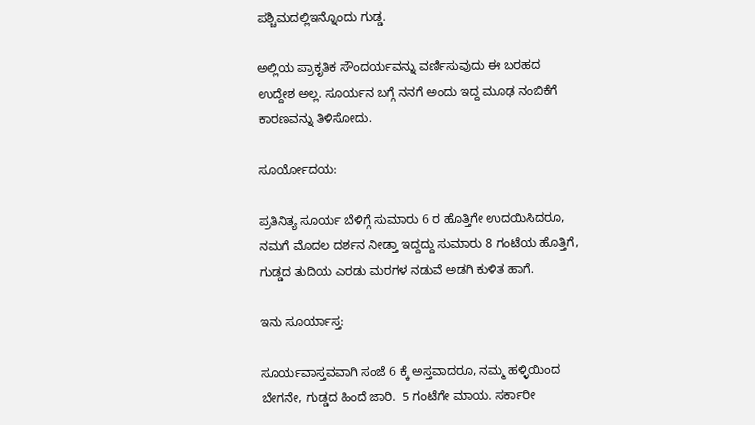ಪಶ್ಚಿಮದಲ್ಲಿಇನ್ನೊಂದು ಗುಡ್ಡ.

ಅಲ್ಲಿಯ ಪ್ರಾಕೃತಿಕ ಸೌಂದರ್ಯವನ್ನು ವರ್ಣಿಸುವುದು ಈ ಬರಹದ ಉದ್ದೇಶ ಅಲ್ಲ. ಸೂರ್ಯನ ಬಗ್ಗೆ ನನಗೆ ಅಂದು ಇದ್ದ ಮೂಢ ನಂಬಿಕೆಗೆ ಕಾರಣವನ್ನು ತಿಳಿಸೋದು.

ಸೂರ್ಯೋದಯ:

ಪ್ರತಿನಿತ್ಯ ಸೂರ್ಯ ಬೆಳಿಗ್ಗೆ ಸುಮಾರು 6 ರ ಹೊತ್ತಿಗೇ ಉದಯಿಸಿದರೂ, ನಮಗೆ ಮೊದಲ ದರ್ಶನ ನೀಡ್ತಾ ಇದ್ದದ್ದು ಸುಮಾರು 8 ಗಂಟೆಯ ಹೊತ್ತಿಗೆ, ಗುಡ್ಡದ ತುದಿಯ ಎರಡು ಮರಗಳ ನಡುವೆ ಅಡಗಿ ಕುಳಿತ ಹಾಗೆ.

ಇನು ಸೂರ್ಯಾಸ್ತ:

ಸೂರ್ಯವಾಸ್ತವವಾಗಿ ಸಂಜೆ 6 ಕ್ಕೆ ಅಸ್ತವಾದರೂ, ನಮ್ಮ ಹಳ್ಳಿಯಿಂದ ಬೇಗನೇ, ಗುಡ್ಡದ ಹಿಂದೆ ಜಾರಿ.  5 ಗಂಟೆಗೇ ಮಾಯ. ಸರ್ಕಾರೀ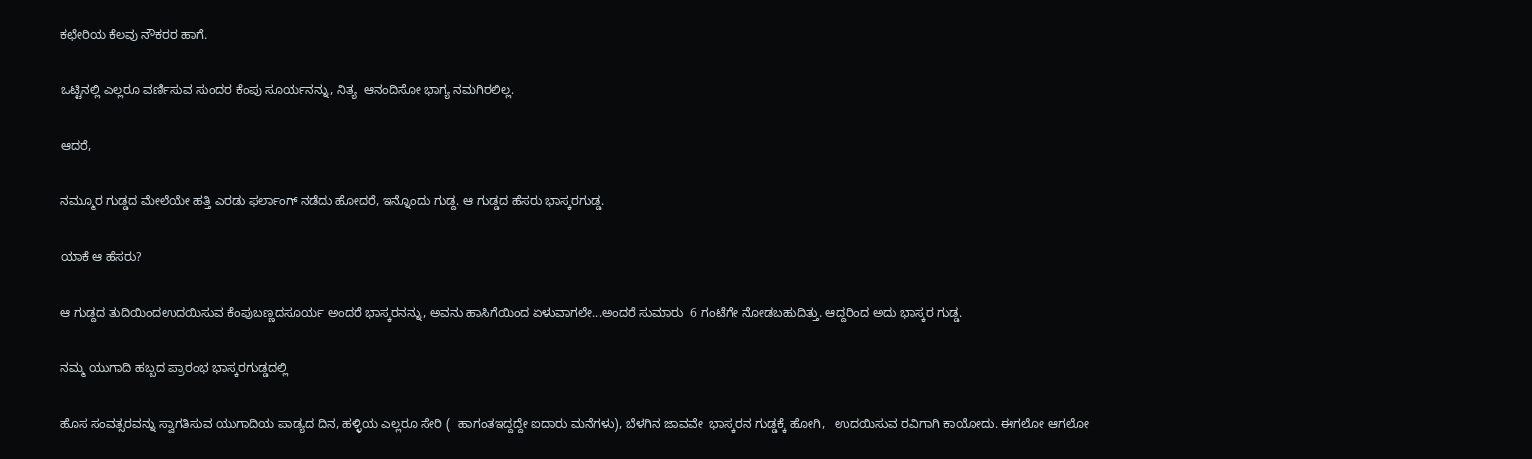ಕಛೇರಿಯ ಕೆಲವು ನೌಕರರ ಹಾಗೆ.

ಒಟ್ಟಿನಲ್ಲಿ ಎಲ್ಲರೂ ವರ್ಣಿಸುವ ಸುಂದರ ಕೆಂಪು ಸೂರ್ಯನನ್ನು, ನಿತ್ಯ  ಆನಂದಿಸೋ ಭಾಗ್ಯ ನಮಗಿರಲಿಲ್ಲ.

ಆದರೆ,

ನಮ್ಮೂರ ಗುಡ್ಡದ ಮೇಲೆಯೇ ಹತ್ತಿ ಎರಡು ಫರ್ಲಾಂಗ್ ನಡೆದು ಹೋದರೆ, ಇನ್ನೊಂದು ಗುಡ್ದ. ಆ ಗುಡ್ಡದ ಹೆಸರು ಭಾಸ್ಕರಗುಡ್ಡ.

ಯಾಕೆ ಆ ಹೆಸರು?

ಆ ಗುಡ್ದದ ತುದಿಯಿಂದಉದಯಿಸುವ ಕೆಂಪುಬಣ್ಣದಸೂರ್ಯ ಅಂದರೆ ಭಾಸ್ಕರನನ್ನು, ಅವನು ಹಾಸಿಗೆಯಿಂದ ಏಳುವಾಗಲೇ...ಅಂದರೆ ಸುಮಾರು  6 ಗಂಟೆಗೇ ನೋಡಬಹುದಿತ್ತು. ಆದ್ದರಿಂದ ಅದು ಭಾಸ್ಕರ ಗುಡ್ಡ.

ನಮ್ಮ ಯುಗಾದಿ ಹಬ್ಬದ ಪ್ರಾರಂಭ ಭಾಸ್ಕರಗುಡ್ಡದಲ್ಲಿ

ಹೊಸ ಸಂವತ್ಸರವನ್ನು ಸ್ವಾಗತಿಸುವ ಯುಗಾದಿಯ ಪಾಡ್ಯದ ದಿನ, ಹಳ್ಳಿಯ ಎಲ್ಲರೂ ಸೇರಿ (  ಹಾಗಂತಇದ್ದದ್ದೇ ಐದಾರು ಮನೆಗಳು), ಬೆಳಗಿನ ಜಾವವೇ  ಭಾಸ್ಕರನ ಗುಡ್ಡಕ್ಕೆ ಹೋಗಿ,   ಉದಯಿಸುವ ರವಿಗಾಗಿ ಕಾಯೋದು. ಈಗಲೋ ಆಗಲೋ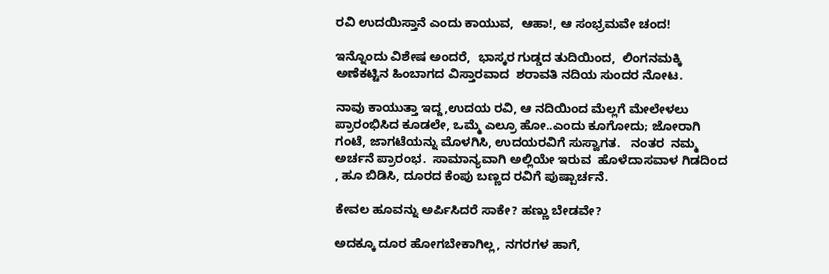ರವಿ ಉದಯಿಸ್ತಾನೆ ಎಂದು ಕಾಯುವ,  ಆಹಾ!, ಆ ಸಂಭ್ರಮವೇ ಚಂದ!

ಇನ್ನೊಂದು ವಿಶೇಷ ಅಂದರೆ,  ಭಾಸ್ಕರ ಗುಡ್ಡದ ತುದಿಯಿಂದ,  ಲಿಂಗನಮಕ್ಕಿ ಅಣೆಕಟ್ಟಿನ ಹಿಂಬಾಗದ ವಿಸ್ತಾರವಾದ  ಶರಾವತಿ ನದಿಯ ಸುಂದರ ನೋಟ.

ನಾವು ಕಾಯುತ್ತಾ ಇದ್ದ,ಉದಯ ರವಿ, ಆ ನದಿಯಿಂದ ಮೆಲ್ಲಗೆ ಮೇಲೇಳಲು ಪ್ರಾರಂಭಿಸಿದ ಕೂಡಲೇ, ಒಮ್ಮೆ ಎಲ್ರೂ ಹೋ..ಎಂದು ಕೂಗೋದು; ಜೋರಾಗಿ ಗಂಟೆ, ಜಾಗಟೆಯನ್ನು ಮೊಳಗಿಸಿ, ಉದಯರವಿಗೆ ಸುಸ್ವಾಗತ.   ನಂತರ  ನಮ್ಮ ಅರ್ಚನೆ ಪ್ರಾರಂಭ.  ಸಾಮಾನ್ಯವಾಗಿ ಅಲ್ಲಿಯೇ ಇರುವ  ಹೊಳೆದಾಸವಾಳ ಗಿಡದಿಂದ , ಹೂ ಬಿಡಿಸಿ, ದೂರದ ಕೆಂಪು ಬಣ್ಣದ ರವಿಗೆ ಪುಷ್ಪಾರ್ಚನೆ.

ಕೇವಲ ಹೂವನ್ನು ಅರ್ಪಿಸಿದರೆ ಸಾಕೇ? ಹಣ್ಣು ಬೇಡವೇ?

ಅದಕ್ಕೂ ದೂರ ಹೋಗಬೇಕಾಗಿಲ್ಲ, ನಗರಗಳ ಹಾಗೆ,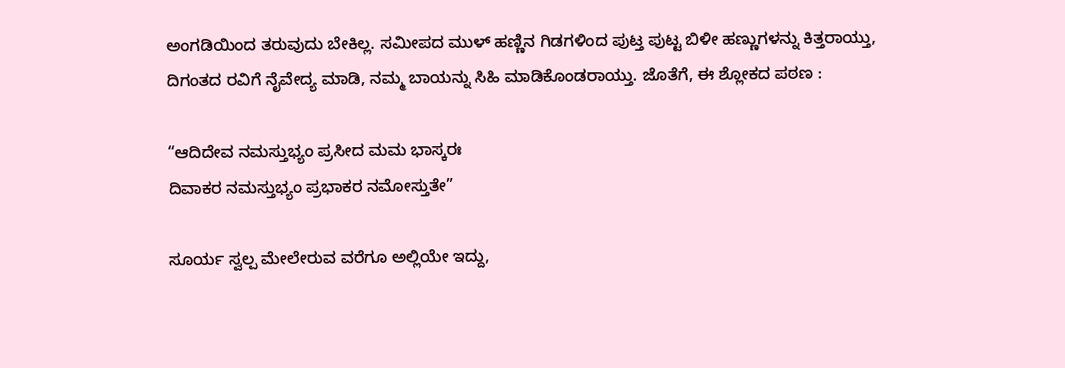ಅಂಗಡಿಯಿಂದ ತರುವುದು ಬೇಕಿಲ್ಲ. ಸಮೀಪದ ಮುಳ್ ಹಣ್ಣಿನ ಗಿಡಗಳಿಂದ ಪುಟ್ತ ಪುಟ್ಟ ಬಿಳೀ ಹಣ್ಣುಗಳನ್ನು ಕಿತ್ತರಾಯ್ತು, ದಿಗಂತದ ರವಿಗೆ ನೈವೇದ್ಯ ಮಾಡಿ, ನಮ್ಮ ಬಾಯನ್ನು ಸಿಹಿ ಮಾಡಿಕೊಂಡರಾಯ್ತು. ಜೊತೆಗೆ, ಈ ಶ್ಲೋಕದ ಪಠಣ :

“ಆದಿದೇವ ನಮಸ್ತುಭ್ಯಂ ಪ್ರಸೀದ ಮಮ ಭಾಸ್ಕರಃ
ದಿವಾಕರ ನಮಸ್ತುಭ್ಯಂ ಪ್ರಭಾಕರ ನಮೋಸ್ತುತೇ”

ಸೂರ್ಯ ಸ್ವಲ್ಪ ಮೇಲೇರುವ ವರೆಗೂ ಅಲ್ಲಿಯೇ ಇದ್ದು,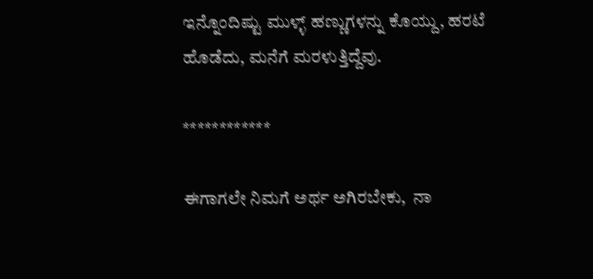ಇನ್ನೊಂದಿಷ್ಟು ಮುಳ್ಳ್ ಹಣ್ಣುಗಳನ್ನು ಕೊಯ್ದು, ಹರಟೆ ಹೊಡೆದು, ಮನೆಗೆ ಮರಳುತ್ತಿದ್ದೆವು.

************

ಈಗಾಗಲೇ ನಿಮಗೆ ಅರ್ಥ ಅಗಿರಬೇಕು,  ನಾ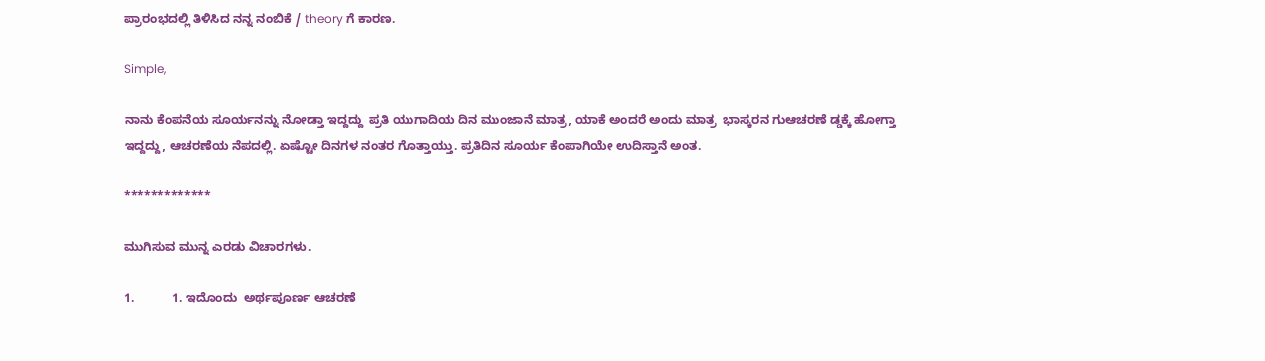ಪ್ರಾರಂಭದಲ್ಲಿ ತಿಳಿಸಿದ ನನ್ನ ನಂಬಿಕೆ / theory ಗೆ ಕಾರಣ.

Simple,

ನಾನು ಕೆಂಪನೆಯ ಸೂರ್ಯನನ್ನು ನೋಡ್ತಾ ಇದ್ದದ್ದು  ಪ್ರತಿ ಯುಗಾದಿಯ ದಿನ ಮುಂಜಾನೆ ಮಾತ್ರ, ಯಾಕೆ ಅಂದರೆ ಅಂದು ಮಾತ್ರ  ಭಾಸ್ಕರನ ಗುಆಚರಣೆ ಡ್ಡಕ್ಕೆ ಹೋಗ್ತಾ ಇದ್ದದ್ದು, ಆಚರಣೆಯ ನೆಪದಲ್ಲಿ. ಏಷ್ಟೋ ದಿನಗಳ ನಂತರ ಗೊತ್ತಾಯ್ತು. ಪ್ರತಿದಿನ ಸೂರ್ಯ ಕೆಂಪಾಗಿಯೇ ಉದಿಸ್ತಾನೆ ಅಂತ.

*************

ಮುಗಿಸುವ ಮುನ್ನ ಎರಡು ವಿಚಾರಗಳು.

1.           1. ಇದೊಂದು  ಅರ್ಥಪೂರ್ಣ ಆಚರಣೆ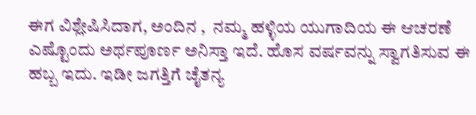ಈಗ ವಿಶ್ಲೇಷಿಸಿದಾಗ, ಅಂದಿನ ,  ನಮ್ಮ ಹಳ್ಳಿಯ ಯುಗಾದಿಯ ಈ ಆಚರಣೆ ಎಷ್ಟೊಂದು ಅರ್ಥಪೂರ್ಣ ಅನಿಸ್ತಾ ಇದೆ. ಹೊಸ ವರ್ಷವನ್ನು ಸ್ವಾಗತಿಸುವ ಈ ಹಬ್ಬ ಇದು. ಇಡೀ ಜಗತ್ತಿಗೆ ಚೈತನ್ಯ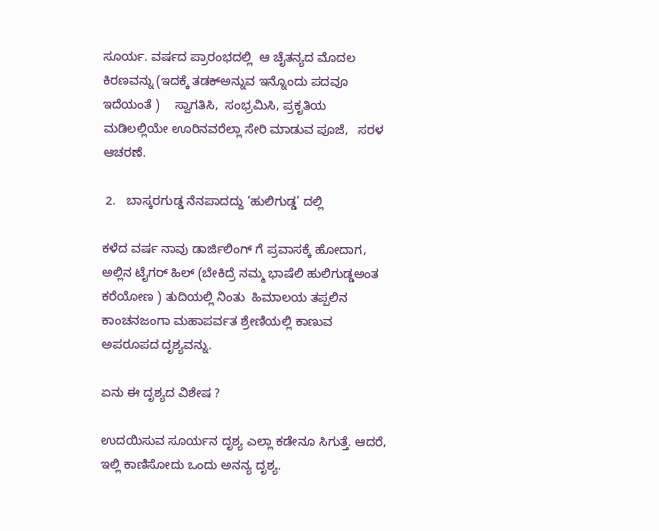ಸೂರ್ಯ. ವರ್ಷದ ಪ್ರಾರಂಭದಲ್ಲಿ  ಆ ಚೈತನ್ಯದ ಮೊದಲ ಕಿರಣವನ್ನು (ಇದಕ್ಕೆ ತಡಕ್ಅನ್ನುವ ಇನ್ನೊಂದು ಪದವೂ  ಇದೆಯಂತೆ )    ಸ್ವಾಗತಿಸಿ,  ಸಂಭ್ರಮಿಸಿ, ಪ್ರಕೃತಿಯ ಮಡಿಲಲ್ಲಿಯೇ ಊರಿನವರೆಲ್ಲಾ ಸೇರಿ ಮಾಡುವ ಪೂಜೆ,   ಸರಳ ಆಚರಣೆ.

 2.   ಬಾಸ್ಕರಗುಡ್ಡ ನೆನಪಾದದ್ದು ‘ಹುಲಿಗುಡ್ಡ’ ದಲ್ಲಿ

ಕಳೆದ ವರ್ಷ ನಾವು ಡಾರ್ಜಿಲಿಂಗ್ ಗೆ ಪ್ರವಾಸಕ್ಕೆ ಹೋದಾಗ, ಅಲ್ಲಿನ ಟೈಗರ್ ಹಿಲ್ (ಬೇಕಿದ್ರೆ ನಮ್ಮ ಭಾಷೆಲಿ ಹುಲಿಗುಡ್ಡಅಂತ ಕರೆಯೋಣ ) ತುದಿಯಲ್ಲಿ ನಿಂತು  ಹಿಮಾಲಯ ತಪ್ಪಲಿನ  ಕಾಂಚನಜಂಗಾ ಮಹಾಪರ್ವತ ಶ್ರೇಣಿಯಲ್ಲಿ ಕಾಣುವ ಅಪರೂಪದ ದೃಶ್ಯವನ್ನು.

ಏನು ಈ ದೃಶ್ಯದ ವಿಶೇಷ ?

ಉದಯಿಸುವ ಸೂರ್ಯನ ದೃಶ್ಯ ಎಲ್ಲಾ ಕಡೇನೂ ಸಿಗುತ್ತೆ. ಆದರೆ, ಇಲ್ಲಿ ಕಾಣಿಸೋದು ಒಂದು ಅನನ್ಯ ದೃಶ್ಯ.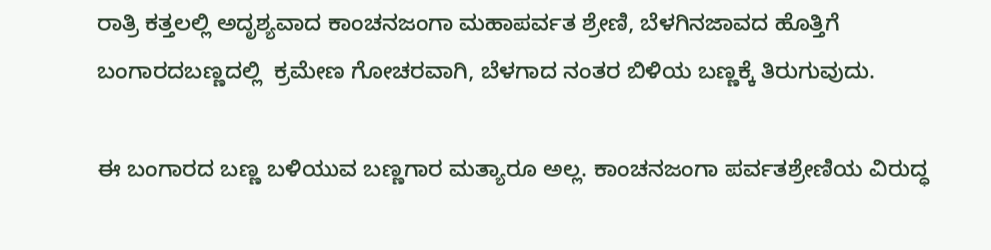ರಾತ್ರಿ ಕತ್ತಲಲ್ಲಿ ಅದೃಶ್ಯವಾದ ಕಾಂಚನಜಂಗಾ ಮಹಾಪರ್ವತ ಶ್ರೇಣಿ, ಬೆಳಗಿನಜಾವದ ಹೊತ್ತಿಗೆ ಬಂಗಾರದಬಣ್ಣದಲ್ಲಿ  ಕ್ರಮೇಣ ಗೋಚರವಾಗಿ, ಬೆಳಗಾದ ನಂತರ ಬಿಳಿಯ ಬಣ್ಣಕ್ಕೆ ತಿರುಗುವುದು.

ಈ ಬಂಗಾರದ ಬಣ್ಣ ಬಳಿಯುವ ಬಣ್ಣಗಾರ ಮತ್ಯಾರೂ ಅಲ್ಲ. ಕಾಂಚನಜಂಗಾ ಪರ್ವತಶ್ರೇಣಿಯ ವಿರುದ್ಧ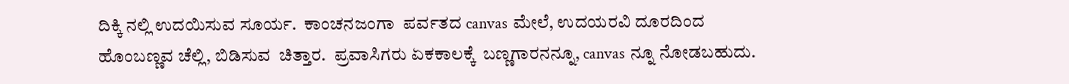ದಿಕ್ಕಿ ನಲ್ಲಿ ಉದಯಿಸುವ ಸೂರ್ಯ.  ಕಾಂಚನಜಂಗಾ  ಪರ್ವತದ canvas ಮೇಲೆ, ಉದಯರವಿ ದೂರದಿಂದ  ಹೊಂಬಣ್ಣವ ಚೆಲ್ಲಿ, ಬಿಡಿಸುವ  ಚಿತ್ತಾರ.  ಪ್ರವಾಸಿಗರು ಏಕಕಾಲಕ್ಕೆ  ಬಣ್ಣಗಾರನನ್ನೂ, canvas ನ್ನೂ ನೋಡಬಹುದು.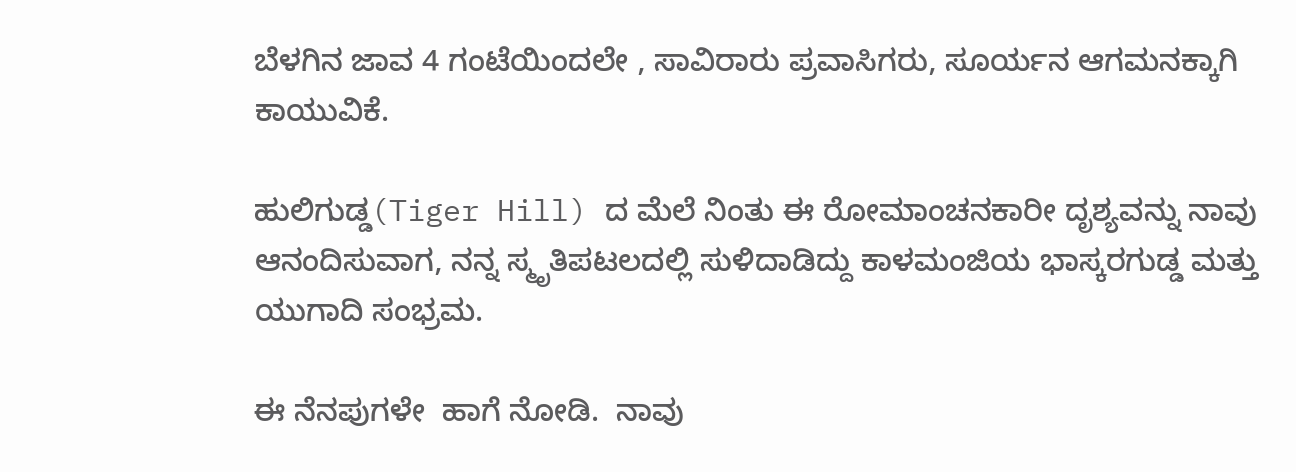ಬೆಳಗಿನ ಜಾವ 4 ಗಂಟೆಯಿಂದಲೇ , ಸಾವಿರಾರು ಪ್ರವಾಸಿಗರು, ಸೂರ್ಯನ ಆಗಮನಕ್ಕಾಗಿ ಕಾಯುವಿಕೆ.

ಹುಲಿಗುಡ್ಡ(Tiger Hill) ದ ಮೆಲೆ ನಿಂತು ಈ ರೋಮಾಂಚನಕಾರೀ ದೃಶ್ಯವನ್ನು ನಾವು ಆನಂದಿಸುವಾಗ, ನನ್ನ ಸ್ಮೃತಿಪಟಲದಲ್ಲಿ ಸುಳಿದಾಡಿದ್ದು ಕಾಳಮಂಜಿಯ ಭಾಸ್ಕರಗುಡ್ಡ ಮತ್ತು ಯುಗಾದಿ ಸಂಭ್ರಮ.

ಈ ನೆನಪುಗಳೇ  ಹಾಗೆ ನೋಡಿ.  ನಾವು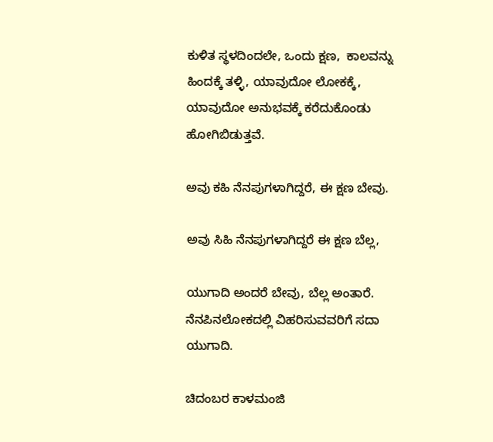ಕುಳಿತ ಸ್ಥಳದಿಂದಲೇ, ಒಂದು ಕ್ಷಣ,  ಕಾಲವನ್ನು ಹಿಂದಕ್ಕೆ ತಳ್ಳಿ, ಯಾವುದೋ ಲೋಕಕ್ಕೆ, ಯಾವುದೋ ಅನುಭವಕ್ಕೆ ಕರೆದುಕೊಂಡು ಹೋಗಿಬಿಡುತ್ತವೆ.

ಅವು ಕಹಿ ನೆನಪುಗಳಾಗಿದ್ದರೆ, ಈ ಕ್ಷಣ ಬೇವು.

ಅವು ಸಿಹಿ ನೆನಪುಗಳಾಗಿದ್ದರೆ ಈ ಕ್ಷಣ ಬೆಲ್ಲ,

ಯುಗಾದಿ ಅಂದರೆ ಬೇವು, ಬೆಲ್ಲ ಅಂತಾರೆ. ನೆನಪಿನಲೋಕದಲ್ಲಿ ವಿಹರಿಸುವವರಿಗೆ ಸದಾ ಯುಗಾದಿ.

ಚಿದಂಬರ ಕಾಳಮಂಜಿ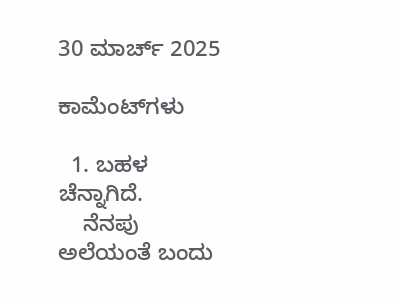30 ಮಾರ್ಚ್ 2025

ಕಾಮೆಂಟ್‌ಗಳು

  1. ಬಹಳ ಚೆನ್ನಾಗಿದೆ.
    ನೆನಪು ಅಲೆಯಂತೆ ಬಂದು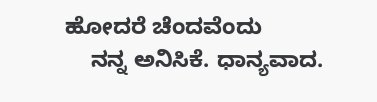ಹೋದರೆ ಚೆಂದವೆಂದು
    ನನ್ನ ಅನಿಸಿಕೆ. ಧಾನ್ಯವಾದ.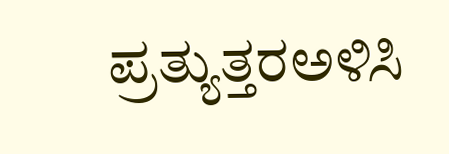ಪ್ರತ್ಯುತ್ತರಅಳಿಸಿ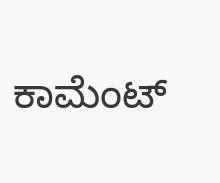ಕಾಮೆಂಟ್‌‌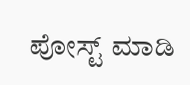ಪೋಸ್ಟ್‌ ಮಾಡಿ